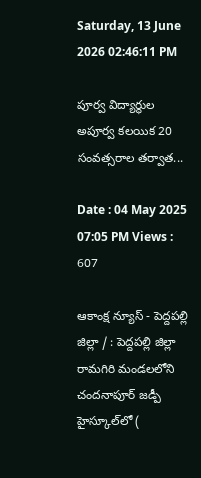Saturday, 13 June 2026 02:46:11 PM

పూర్వ విద్యార్థుల అపూర్వ కలయిక 20 సంవత్సరాల తర్వాత...

Date : 04 May 2025 07:05 PM Views : 607

ఆకాంక్ష న్యూస్ - పెద్దపల్లి జిల్లా / : పెద్దపల్లి జిల్లా రామగిరి మండలలోని చందనాపూర్ జడ్పీ హైస్కూల్‌లో (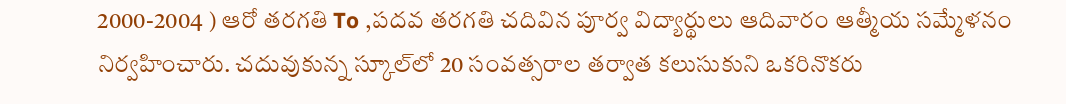2000-2004 ) ఆరో తరగతి To ,పదవ తరగతి చదివిన పూర్వ విద్యార్థులు ఆదివారం ఆత్మీయ సమ్మేళనం నిర్వహించారు. చదువుకున్న స్కూల్‌లో 20 సంవత్సరాల తర్వాత కలుసుకుని ఒకరినొకరు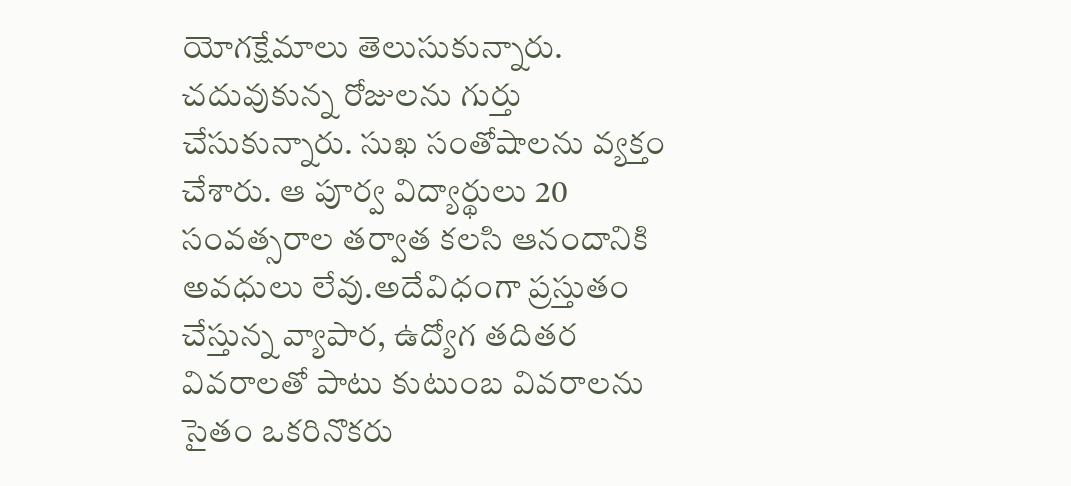యోగక్షేమాలు తెలుసుకున్నారు. చదువుకున్న రోజులను గుర్తు చేసుకున్నారు. సుఖ సంతోషాలను వ్యక్తం చేశారు. ఆ పూర్వ విద్యార్థులు 20 సంవత్సరాల తర్వాత కలసి ఆనందానికి అవధులు లేవు.అదేవిధంగా ప్రస్తుతం చేస్తున్న వ్యాపార, ఉద్యోగ తదితర వివరాలతో పాటు కుటుంబ వివరాలను సైతం ఒకరినొకరు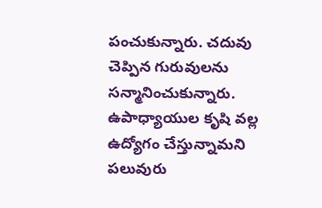పంచుకున్నారు. చదువు చెప్పిన గురువులను సన్మానించుకున్నారు. ఉపాధ్యాయుల కృషి వల్ల ఉద్యోగం చేస్తున్నామని పలువురు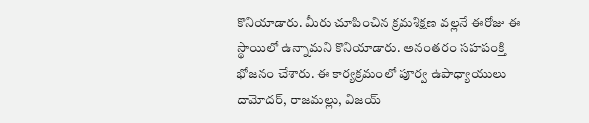కొనియాడారు. మీరు చూపించిన క్రమశిక్షణ వల్లనే ఈరోజు ఈ స్థాయిలో ఉన్నామని కొనియాడారు. అనంతరం సహపంక్తి భోజనం చేశారు. ఈ కార్యక్రమంలో పూర్వ ఉపాధ్యాయులు దామోదర్, రాజమల్లు, విజయ్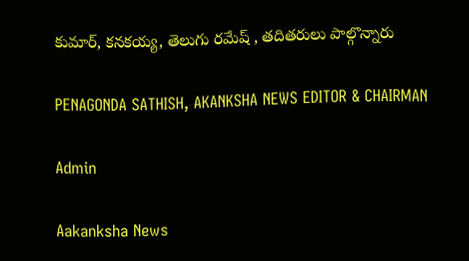కుమార్, కనకయ్య, తెలుగు రమేష్ , తదితరులు పాల్గొన్నారు

PENAGONDA SATHISH, AKANKSHA NEWS EDITOR & CHAIRMAN

Admin

Aakanksha News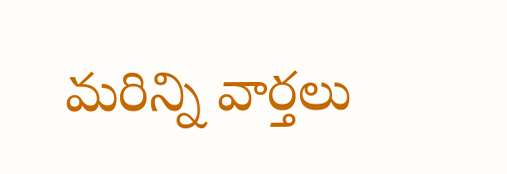మరిన్ని వార్తలు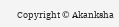Copyright © Akanksha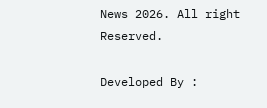News 2026. All right Reserved.

Developed By :